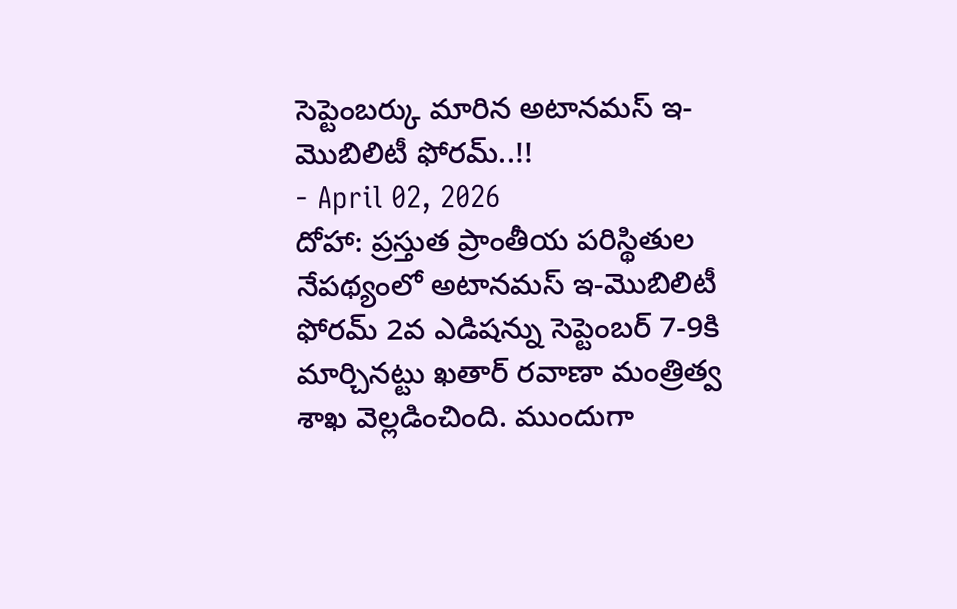సెప్టెంబర్కు మారిన అటానమస్ ఇ-మొబిలిటీ ఫోరమ్..!!
- April 02, 2026
దోహా: ప్రస్తుత ప్రాంతీయ పరిస్థితుల నేపథ్యంలో అటానమస్ ఇ-మొబిలిటీ ఫోరమ్ 2వ ఎడిషన్ను సెప్టెంబర్ 7-9కి మార్చినట్టు ఖతార్ రవాణా మంత్రిత్వ శాఖ వెల్లడించింది. ముందుగా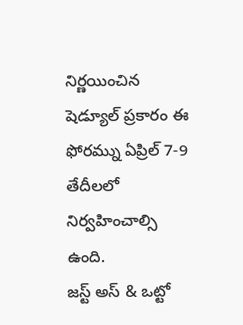నిర్ణయించిన షెడ్యూల్ ప్రకారం ఈ ఫోరమ్ను ఏప్రిల్ 7-9 తేదీలలో నిర్వహించాల్సి ఉంది.
జస్ట్ అస్ & ఒట్టో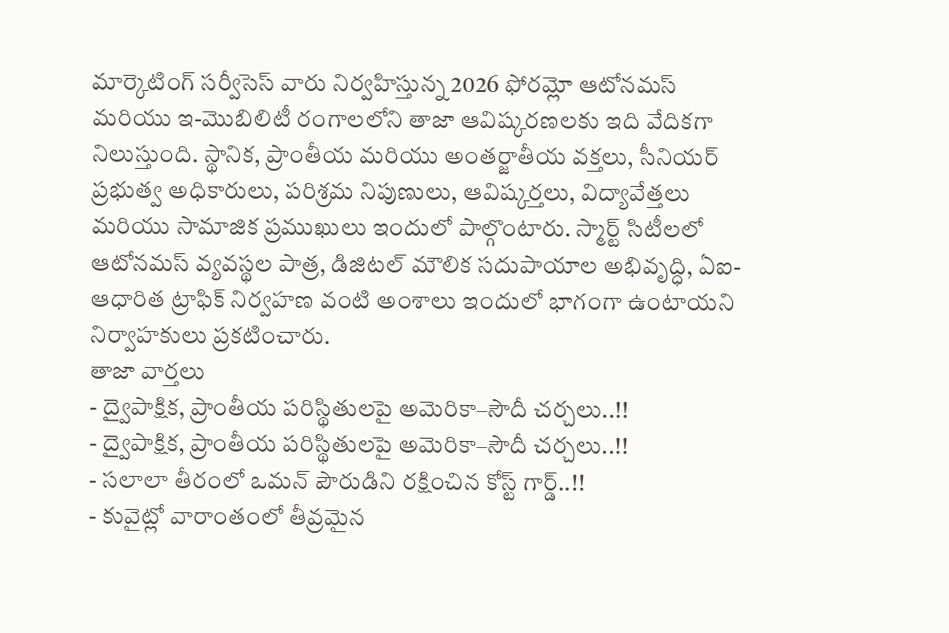మార్కెటింగ్ సర్వీసెస్ వారు నిర్వహిస్తున్న 2026 ఫోరమ్లో ఆటోనమస్ మరియు ఇ-మొబిలిటీ రంగాలలోని తాజా ఆవిష్కరణలకు ఇది వేదికగా నిలుస్తుంది. స్థానిక, ప్రాంతీయ మరియు అంతర్జాతీయ వక్తలు, సీనియర్ ప్రభుత్వ అధికారులు, పరిశ్రమ నిపుణులు, ఆవిష్కర్తలు, విద్యావేత్తలు మరియు సామాజిక ప్రముఖులు ఇందులో పాల్గొంటారు. స్మార్ట్ సిటీలలో ఆటోనమస్ వ్యవస్థల పాత్ర, డిజిటల్ మౌలిక సదుపాయాల అభివృద్ధి, ఏఐ-ఆధారిత ట్రాఫిక్ నిర్వహణ వంటి అంశాలు ఇందులో భాగంగా ఉంటాయని నిర్వాహకులు ప్రకటించారు.
తాజా వార్తలు
- ద్వైపాక్షిక, ప్రాంతీయ పరిస్థితులపై అమెరికా–సౌదీ చర్చలు..!!
- ద్వైపాక్షిక, ప్రాంతీయ పరిస్థితులపై అమెరికా–సౌదీ చర్చలు..!!
- సలాలా తీరంలో ఒమన్ పౌరుడిని రక్షించిన కోస్ట్ గార్డ్..!!
- కువైట్లో వారాంతంలో తీవ్రమైన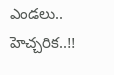ఎండలు.. హెచ్చరిక..!!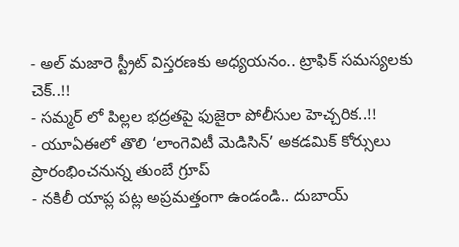- అల్ మజారె స్ట్రీట్ విస్తరణకు అధ్యయనం.. ట్రాఫిక్ సమస్యలకు చెక్..!!
- సమ్మర్ లో పిల్లల భద్రతపై ఫుజైరా పోలీసుల హెచ్చరిక..!!
- యూఏఈలో తొలి ‘లాంగెవిటీ మెడిసిన్’ అకడమిక్ కోర్సులు ప్రారంభించనున్న తుంబే గ్రూప్
- నకిలీ యాప్ల పట్ల అప్రమత్తంగా ఉండండి.. దుబాయ్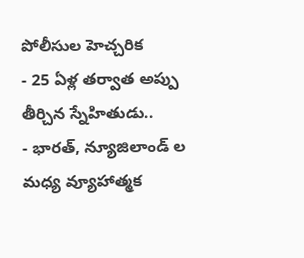పోలీసుల హెచ్చరిక
- 25 ఏళ్ల తర్వాత అప్పు తీర్చిన స్నేహితుడు..
- భారత్, న్యూజిలాండ్ ల మధ్య వ్యూహాత్మక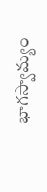భాగస్వామ్యం